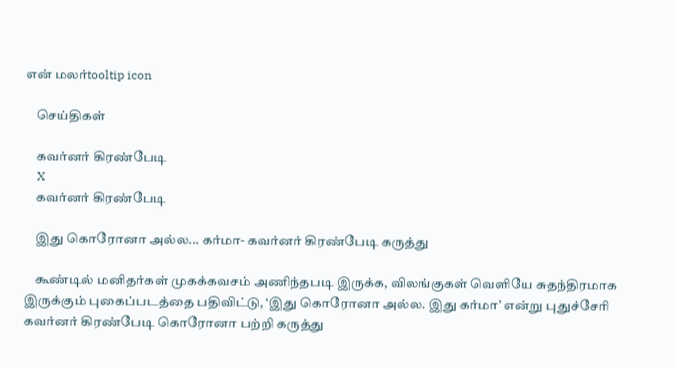என் மலர்tooltip icon

    செய்திகள்

    கவர்னர் கிரண்பேடி
    X
    கவர்னர் கிரண்பேடி

    இது கொரோனா அல்ல... கர்மா- கவர்னர் கிரண்பேடி கருத்து

    கூண்டில் மனிதர்கள் முகக்கவசம் அணிந்தபடி இருக்க, விலங்குகள் வெளியே சுதந்திரமாக இருக்கும் புகைப்படத்தை பதிவிட்டு, ‘இது கொரோனா அல்ல. இது கர்மா’ என்று புதுச்சேரி கவர்னர் கிரண்பேடி கொரோனா பற்றி கருத்து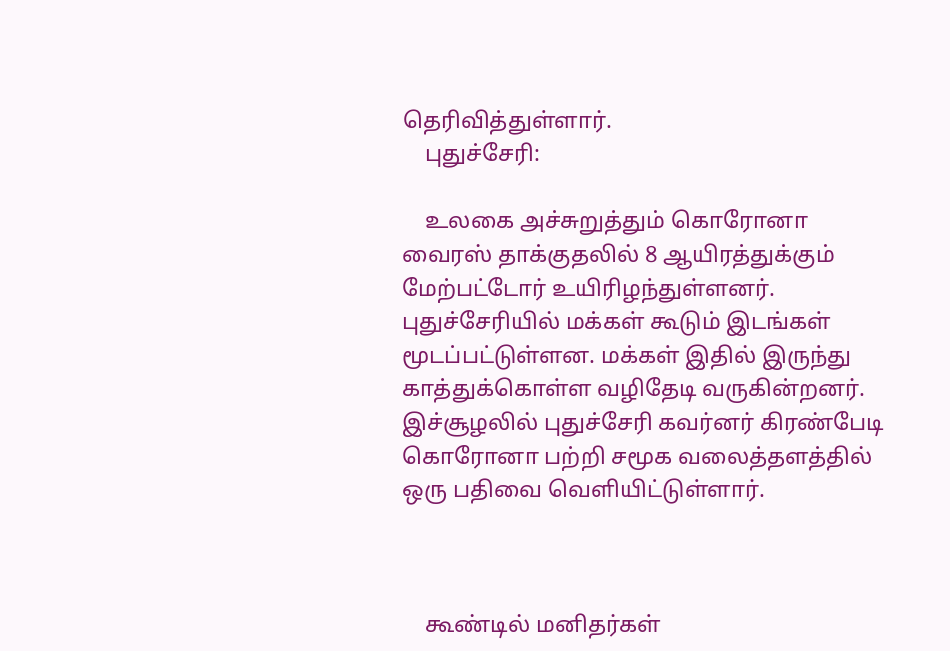தெரிவித்துள்ளார்.
    புதுச்சேரி:

    உலகை அச்சுறுத்தும் கொரோனா வைரஸ் தாக்குதலில் 8 ஆயிரத்துக்கும் மேற்பட்டோர் உயிரிழந்துள்ளனர். புதுச்சேரியில் மக்கள் கூடும் இடங்கள் மூடப்பட்டுள்ளன. மக்கள் இதில் இருந்து காத்துக்கொள்ள வழிதேடி வருகின்றனர். இச்சூழலில் புதுச்சேரி கவர்னர் கிரண்பேடி கொரோனா பற்றி சமூக வலைத்தளத்தில் ஒரு பதிவை வெளியிட்டுள்ளார்.



    கூண்டில் மனிதர்கள்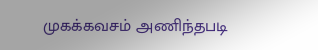முகக்கவசம் அணிந்தபடி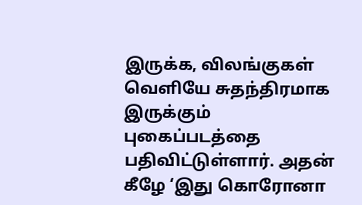இருக்க, விலங்குகள் வெளியே சுதந்திரமாக இருக்கும் புகைப்படத்தை பதிவிட்டுள்ளார். அதன் கீழே ‘இது கொரோனா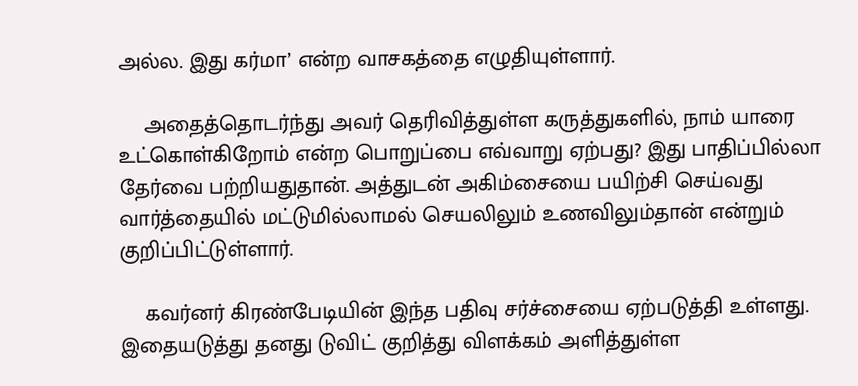அல்ல. இது கர்மா’ என்ற வாசகத்தை எழுதியுள்ளார்.

    அதைத்தொடர்ந்து அவர் தெரிவித்துள்ள கருத்துகளில், நாம் யாரை உட்கொள்கிறோம் என்ற பொறுப்பை எவ்வாறு ஏற்பது? இது பாதிப்பில்லா தேர்வை பற்றியதுதான். அத்துடன் அகிம்சையை பயிற்சி செய்வது வார்த்தையில் மட்டுமில்லாமல் செயலிலும் உணவிலும்தான் என்றும் குறிப்பிட்டுள்ளார்.

    கவர்னர் கிரண்பேடியின் இந்த பதிவு சர்ச்சையை ஏற்படுத்தி உள்ளது. இதையடுத்து தனது டுவிட் குறித்து விளக்கம் அளித்துள்ள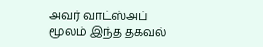அவர் வாட்ஸ்அப் மூலம் இந்த தகவல்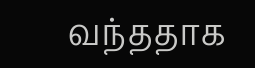வந்ததாக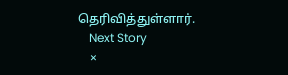தெரிவித்துள்ளார்.
    Next Story
    ×